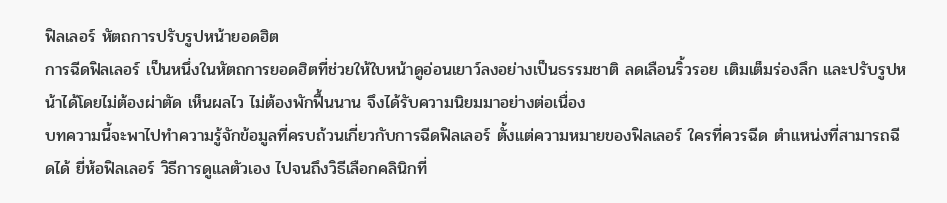ฟิลเลอร์ หัตถการปรับรูปหน้ายอดฮิต
การฉีดฟิลเลอร์ เป็นหนึ่งในหัตถการยอดฮิตที่ช่วยให้ใบหน้าดูอ่อนเยาว์ลงอย่างเป็นธรรมชาติ ลดเลือนริ้วรอย เติมเต็มร่องลึก และปรับรูปหน้าได้โดยไม่ต้องผ่าตัด เห็นผลไว ไม่ต้องพักฟื้นนาน จึงได้รับความนิยมมาอย่างต่อเนื่อง
บทความนี้จะพาไปทำความรู้จักข้อมูลที่ครบถ้วนเกี่ยวกับการฉีดฟิลเลอร์ ตั้งแต่ความหมายของฟิลเลอร์ ใครที่ควรฉีด ตำแหน่งที่สามารถฉีดได้ ยี่ห้อฟิลเลอร์ วิธีการดูแลตัวเอง ไปจนถึงวิธีเลือกคลินิกที่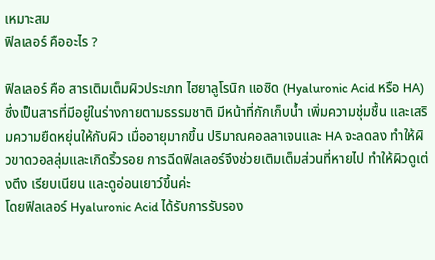เหมาะสม
ฟิลเลอร์ คืออะไร ?

ฟิลเลอร์ คือ สารเติมเต็มผิวประเภท ไฮยาลูโรนิก แอซิด (Hyaluronic Acid หรือ HA) ซึ่งเป็นสารที่มีอยู่ในร่างกายตามธรรมชาติ มีหน้าที่กักเก็บน้ำ เพิ่มความชุ่มชื้น และเสริมความยืดหยุ่นให้กับผิว เมื่ออายุมากขึ้น ปริมาณคอลลาเจนและ HA จะลดลง ทำให้ผิวขาดวอลลุ่มและเกิดริ้วรอย การฉีดฟิลเลอร์จึงช่วยเติมเต็มส่วนที่หายไป ทำให้ผิวดูเต่งตึง เรียบเนียน และดูอ่อนเยาว์ขึ้นค่ะ
โดยฟิลเลอร์ Hyaluronic Acid ได้รับการรับรอง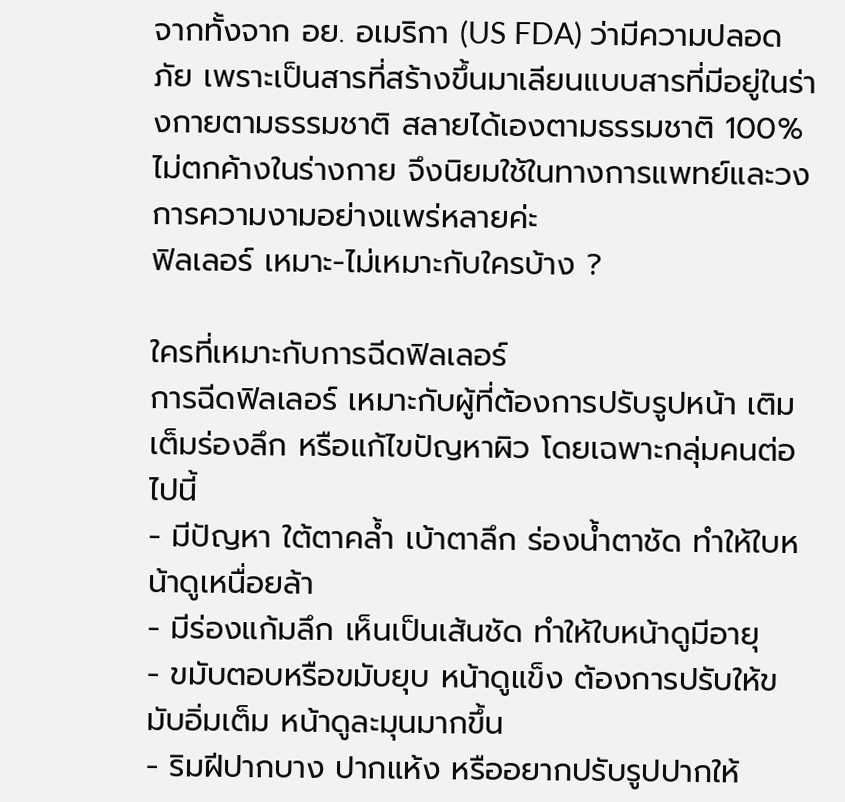จากทั้งจาก อย. อเมริกา (US FDA) ว่ามีความปลอดภัย เพราะเป็นสารที่สร้างขึ้นมาเลียนแบบสารที่มีอยู่ในร่างกายตามธรรมชาติ สลายได้เองตามธรรมชาติ 100% ไม่ตกค้างในร่างกาย จึงนิยมใช้ในทางการแพทย์และวงการความงามอย่างแพร่หลายค่ะ
ฟิลเลอร์ เหมาะ-ไม่เหมาะกับใครบ้าง ?

ใครที่เหมาะกับการฉีดฟิลเลอร์
การฉีดฟิลเลอร์ เหมาะกับผู้ที่ต้องการปรับรูปหน้า เติมเต็มร่องลึก หรือแก้ไขปัญหาผิว โดยเฉพาะกลุ่มคนต่อไปนี้
- มีปัญหา ใต้ตาคล้ำ เบ้าตาลึก ร่องน้ำตาชัด ทำให้ใบหน้าดูเหนื่อยล้า
- มีร่องแก้มลึก เห็นเป็นเส้นชัด ทำให้ใบหน้าดูมีอายุ
- ขมับตอบหรือขมับยุบ หน้าดูแข็ง ต้องการปรับให้ขมับอิ่มเต็ม หน้าดูละมุนมากขึ้น
- ริมฝีปากบาง ปากแห้ง หรืออยากปรับรูปปากให้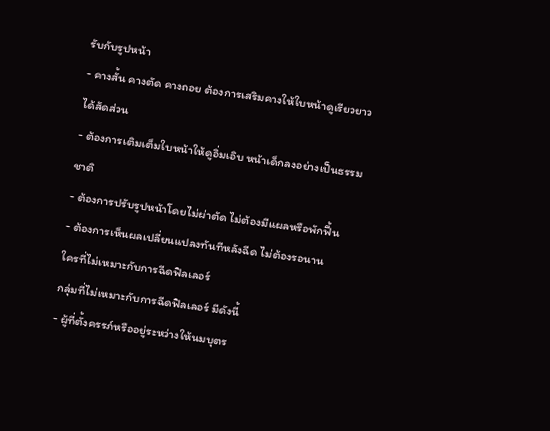รับกับรูปหน้า
- คางสั้น คางตัด คางถอย ต้องการเสริมคางให้ใบหน้าดูเรียวยาวได้สัดส่วน
- ต้องการเติมเต็มใบหน้าให้ดูอิ่มเอิบ หน้าเด็กลงอย่างเป็นธรรมชาติ
- ต้องการปรับรูปหน้าโดยไม่ผ่าตัด ไม่ต้องมีแผลหรือพักฟื้น
- ต้องการเห็นผลเปลี่ยนแปลงทันทีหลังฉีด ไม่ต้องรอนาน
ใครที่ไม่เหมาะกับการฉีดฟิลเลอร์
กลุ่มที่ไม่เหมาะกับการฉีดฟิลเลอร์ มีดังนี้
- ผู้ที่ตั้งครรภ์หรืออยู่ระหว่างให้นมบุตร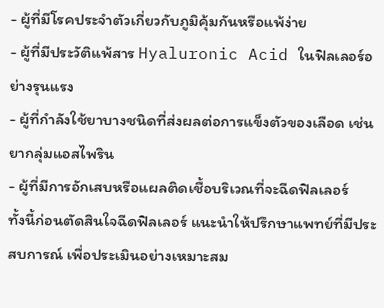- ผู้ที่มีโรคประจำตัวเกี่ยวกับภูมิคุ้มกันหรือแพ้ง่าย
- ผู้ที่มีประวัติแพ้สาร Hyaluronic Acid ในฟิลเลอร์อย่างรุนแรง
- ผู้ที่กำลังใช้ยาบางชนิดที่ส่งผลต่อการแข็งตัวของเลือด เช่น ยากลุ่มแอสไพริน
- ผู้ที่มีการอักเสบหรือแผลติดเชื้อบริเวณที่จะฉีดฟิลเลอร์
ทั้งนี้ก่อนตัดสินใจฉีดฟิลเลอร์ แนะนำให้ปรึกษาแพทย์ที่มีประสบการณ์ เพื่อประเมินอย่างเหมาะสม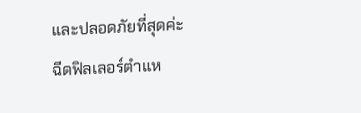และปลอดภัยที่สุดค่ะ
ฉีดฟิลเลอร์ตำแห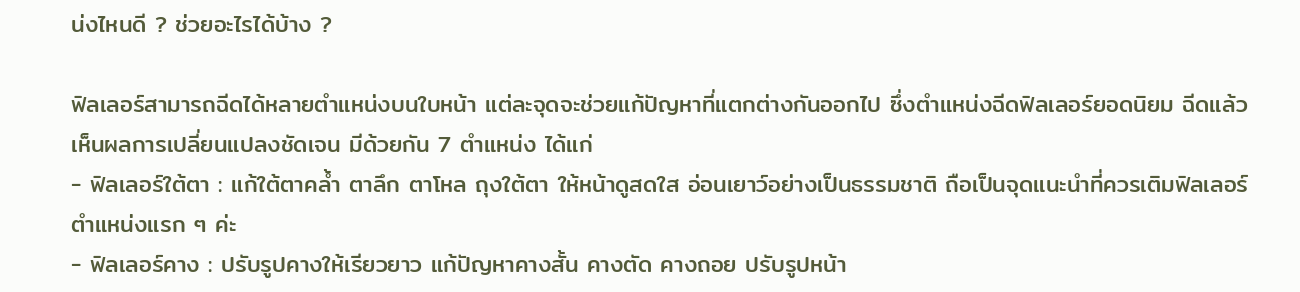น่งไหนดี ? ช่วยอะไรได้บ้าง ?

ฟิลเลอร์สามารถฉีดได้หลายตำแหน่งบนใบหน้า แต่ละจุดจะช่วยแก้ปัญหาที่แตกต่างกันออกไป ซึ่งตำแหน่งฉีดฟิลเลอร์ยอดนิยม ฉีดแล้วเห็นผลการเปลี่ยนแปลงชัดเจน มีด้วยกัน 7 ตำแหน่ง ได้แก่
- ฟิลเลอร์ใต้ตา : แก้ใต้ตาคล้ำ ตาลึก ตาโหล ถุงใต้ตา ให้หน้าดูสดใส อ่อนเยาว์อย่างเป็นธรรมชาติ ถือเป็นจุดแนะนำที่ควรเติมฟิลเลอร์ตำแหน่งแรก ๆ ค่ะ
- ฟิลเลอร์คาง : ปรับรูปคางให้เรียวยาว แก้ปัญหาคางสั้น คางตัด คางถอย ปรับรูปหน้า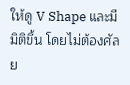ให้ดู V Shape และมีมิติขึ้น โดยไม่ต้องศัลย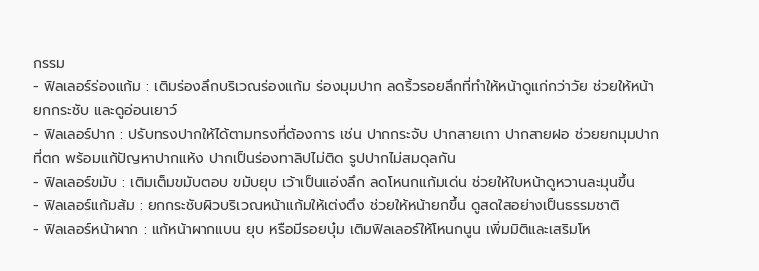กรรม
- ฟิลเลอร์ร่องแก้ม : เติมร่องลึกบริเวณร่องแก้ม ร่องมุมปาก ลดริ้วรอยลึกที่ทำให้หน้าดูแก่กว่าวัย ช่วยให้หน้ายกกระชับ และดูอ่อนเยาว์
- ฟิลเลอร์ปาก : ปรับทรงปากให้ได้ตามทรงที่ต้องการ เช่น ปากกระจับ ปากสายเกา ปากสายฝอ ช่วยยกมุมปากที่ตก พร้อมแก้ปัญหาปากแห้ง ปากเป็นร่องทาลิปไม่ติด รูปปากไม่สมดุลกัน
- ฟิลเลอร์ขมับ : เติมเต็มขมับตอบ ขมับยุบ เว้าเป็นแอ่งลึก ลดโหนกแก้มเด่น ช่วยให้ใบหน้าดูหวานละมุนขึ้น
- ฟิลเลอร์แก้มส้ม : ยกกระชับผิวบริเวณหน้าแก้มให้เต่งตึง ช่วยให้หน้ายกขึ้น ดูสดใสอย่างเป็นธรรมชาติ
- ฟิลเลอร์หน้าผาก : แก้หน้าผากแบน ยุบ หรือมีรอยบุ๋ม เติมฟิลเลอร์ให้โหนกนูน เพิ่มมิติและเสริมโห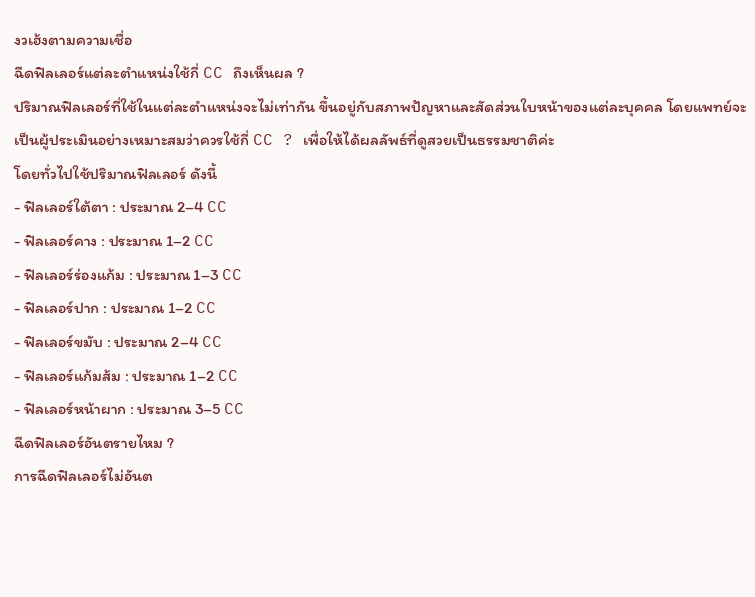งวเฮ้งตามความเชื่อ
ฉีดฟิลเลอร์แต่ละตำแหน่งใช้กี่ CC ถึงเห็นผล ?
ปริมาณฟิลเลอร์ที่ใช้ในแต่ละตำแหน่งจะไม่เท่ากัน ขึ้นอยู่กับสภาพปัญหาและสัดส่วนใบหน้าของแต่ละบุคคล โดยแพทย์จะเป็นผู้ประเมินอย่างเหมาะสมว่าควรใช้กี่ CC ? เพื่อให้ได้ผลลัพธ์ที่ดูสวยเป็นธรรมชาติค่ะ
โดยทั่วไปใช้ปริมาณฟิลเลอร์ ดังนี้
- ฟิลเลอร์ใต้ตา : ประมาณ 2–4 CC
- ฟิลเลอร์คาง : ประมาณ 1–2 CC
- ฟิลเลอร์ร่องแก้ม : ประมาณ 1–3 CC
- ฟิลเลอร์ปาก : ประมาณ 1–2 CC
- ฟิลเลอร์ขมับ : ประมาณ 2–4 CC
- ฟิลเลอร์แก้มส้ม : ประมาณ 1–2 CC
- ฟิลเลอร์หน้าผาก : ประมาณ 3–5 CC
ฉีดฟิลเลอร์อันตรายไหม ?
การฉีดฟิลเลอร์ไม่อันต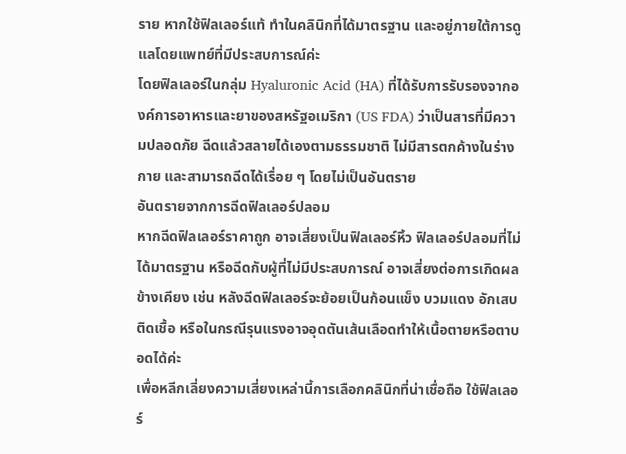ราย หากใช้ฟิลเลอร์แท้ ทำในคลินิกที่ได้มาตรฐาน และอยู่ภายใต้การดูแลโดยแพทย์ที่มีประสบการณ์ค่ะ
โดยฟิลเลอร์ในกลุ่ม Hyaluronic Acid (HA) ที่ได้รับการรับรองจากองค์การอาหารและยาของสหรัฐอเมริกา (US FDA) ว่าเป็นสารที่มีความปลอดภัย ฉีดแล้วสลายได้เองตามธรรมชาติ ไม่มีสารตกค้างในร่างกาย และสามารถฉีดได้เรื่อย ๆ โดยไม่เป็นอันตราย
อันตรายจากการฉีดฟิลเลอร์ปลอม
หากฉีดฟิลเลอร์ราคาถูก อาจเสี่ยงเป็นฟิลเลอร์หิ้ว ฟิลเลอร์ปลอมที่ไม่ได้มาตรฐาน หรือฉีดกับผู้ที่ไม่มีประสบการณ์ อาจเสี่ยงต่อการเกิดผลข้างเคียง เช่น หลังฉีดฟิลเลอร์จะย้อยเป็นก้อนแข็ง บวมแดง อักเสบติดเชื้อ หรือในกรณีรุนแรงอาจอุดตันเส้นเลือดทำให้เนื้อตายหรือตาบอดได้ค่ะ
เพื่อหลีกเลี่ยงความเสี่ยงเหล่านี้การเลือกคลินิกที่น่าเชื่อถือ ใช้ฟิลเลอร์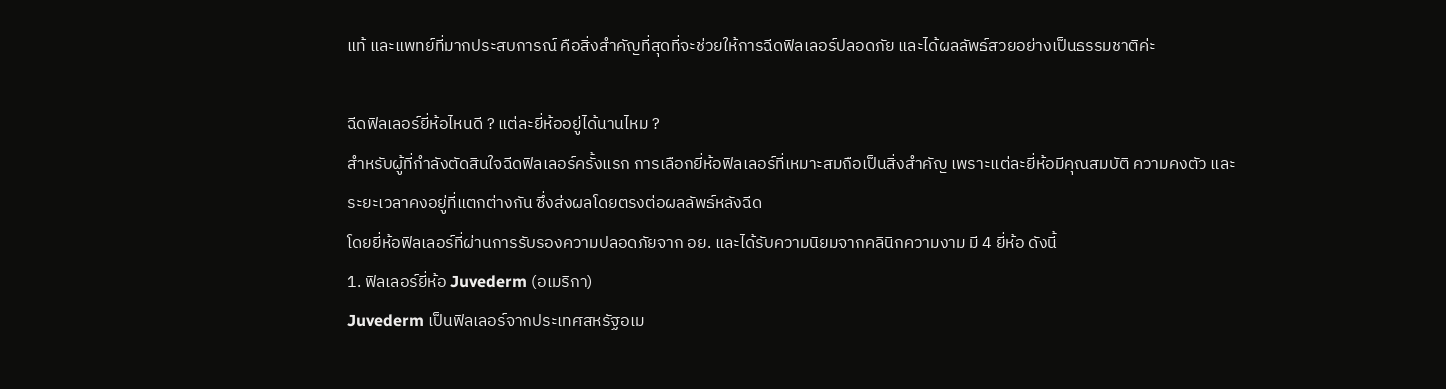แท้ และแพทย์ที่มากประสบการณ์ คือสิ่งสำคัญที่สุดที่จะช่วยให้การฉีดฟิลเลอร์ปลอดภัย และได้ผลลัพธ์สวยอย่างเป็นธรรมชาติค่ะ

ฉีดฟิลเลอร์ยี่ห้อไหนดี ? แต่ละยี่ห้ออยู่ได้นานไหม ?
สำหรับผู้ที่กำลังตัดสินใจฉีดฟิลเลอร์ครั้งแรก การเลือกยี่ห้อฟิลเลอร์ที่เหมาะสมถือเป็นสิ่งสำคัญ เพราะแต่ละยี่ห้อมีคุณสมบัติ ความคงตัว และระยะเวลาคงอยู่ที่แตกต่างกัน ซึ่งส่งผลโดยตรงต่อผลลัพธ์หลังฉีด
โดยยี่ห้อฟิลเลอร์ที่ผ่านการรับรองความปลอดภัยจาก อย. และได้รับความนิยมจากคลินิกความงาม มี 4 ยี่ห้อ ดังนี้
1. ฟิลเลอร์ยี่ห้อ Juvederm (อเมริกา)
Juvederm เป็นฟิลเลอร์จากประเทศสหรัฐอเม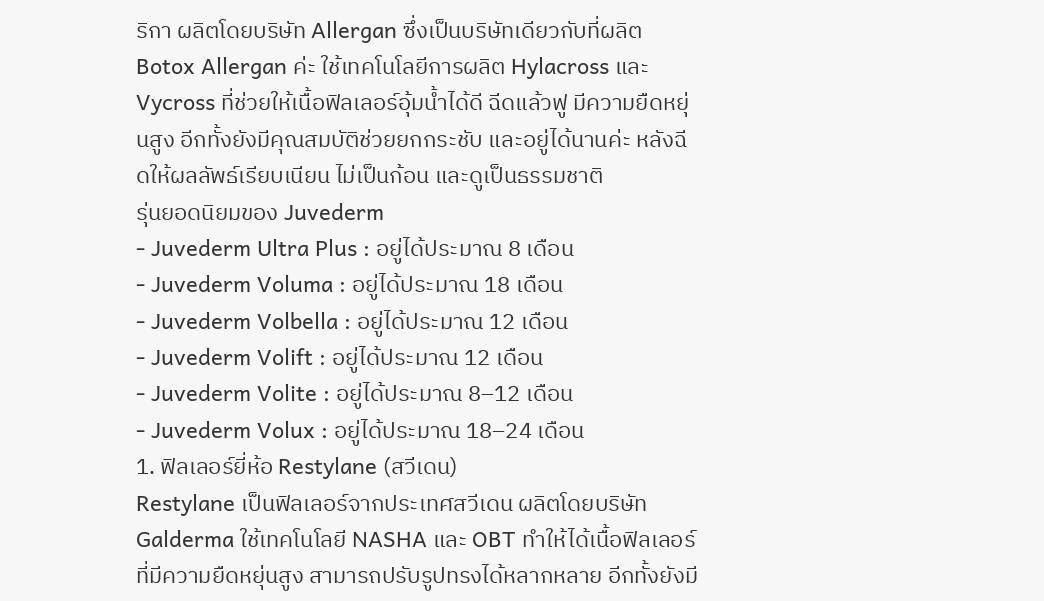ริกา ผลิตโดยบริษัท Allergan ซึ่งเป็นบริษัทเดียวกับที่ผลิต Botox Allergan ค่ะ ใช้เทคโนโลยีการผลิต Hylacross และ Vycross ที่ช่วยให้เนื้อฟิลเลอร์อุ้มน้ำได้ดี ฉีดแล้วฟู มีความยืดหยุ่นสูง อีกทั้งยังมีคุณสมบัติช่วยยกกระชับ และอยู่ได้นานค่ะ หลังฉีดให้ผลลัพธ์เรียบเนียน ไม่เป็นก้อน และดูเป็นธรรมชาติ
รุ่นยอดนิยมของ Juvederm
- Juvederm Ultra Plus : อยู่ได้ประมาณ 8 เดือน
- Juvederm Voluma : อยู่ได้ประมาณ 18 เดือน
- Juvederm Volbella : อยู่ได้ประมาณ 12 เดือน
- Juvederm Volift : อยู่ได้ประมาณ 12 เดือน
- Juvederm Volite : อยู่ได้ประมาณ 8–12 เดือน
- Juvederm Volux : อยู่ได้ประมาณ 18–24 เดือน
1. ฟิลเลอร์ยี่ห้อ Restylane (สวีเดน)
Restylane เป็นฟิลเลอร์จากประเทศสวีเดน ผลิตโดยบริษัท Galderma ใช้เทคโนโลยี NASHA และ OBT ทำให้ได้เนื้อฟิลเลอร์ที่มีความยืดหยุ่นสูง สามารถปรับรูปทรงได้หลากหลาย อีกทั้งยังมี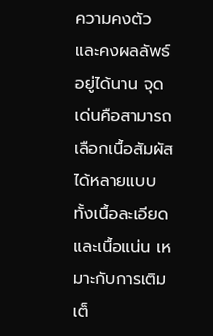ความคงตัว และคงผลลัพธ์อยู่ได้นาน จุดเด่นคือสามารถเลือกเนื้อสัมผัสได้หลายแบบ ทั้งเนื้อละเอียดและเนื้อแน่น เหมาะกับการเติมเต็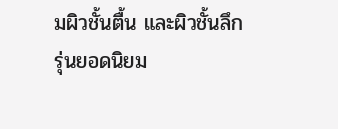มผิวชั้นตื้น และผิวชั้นลึก
รุ่นยอดนิยม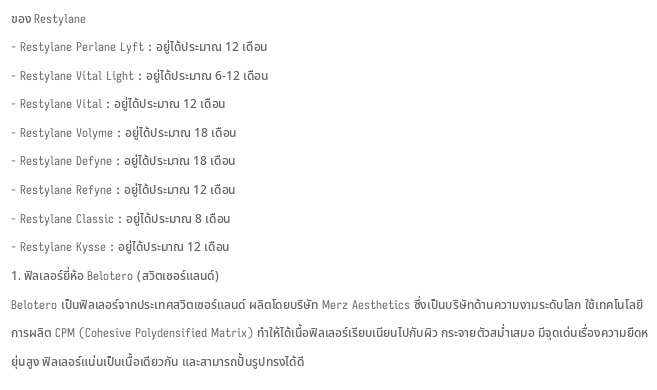ของ Restylane
- Restylane Perlane Lyft : อยู่ได้ประมาณ 12 เดือน
- Restylane Vital Light : อยู่ได้ประมาณ 6-12 เดือน
- Restylane Vital : อยู่ได้ประมาณ 12 เดือน
- Restylane Volyme : อยู่ได้ประมาณ 18 เดือน
- Restylane Defyne : อยู่ได้ประมาณ 18 เดือน
- Restylane Refyne : อยู่ได้ประมาณ 12 เดือน
- Restylane Classic : อยู่ได้ประมาณ 8 เดือน
- Restylane Kysse : อยู่ได้ประมาณ 12 เดือน
1. ฟิลเลอร์ยี่ห้อ Belotero (สวิตเซอร์แลนด์)
Belotero เป็นฟิลเลอร์จากประเทศสวิตเซอร์แลนด์ ผลิตโดยบริษัท Merz Aesthetics ซึ่งเป็นบริษัทด้านความงามระดับโลก ใช้เทคโนโลยีการผลิต CPM (Cohesive Polydensified Matrix) ทำให้ได้เนื้อฟิลเลอร์เรียบเนียนไปกับผิว กระจายตัวสม่ำเสมอ มีจุดเด่นเรื่องความยืดหยุ่นสูง ฟิลเลอร์แน่นเป็นเนื้อเดียวกัน และสามารถปั้นรูปทรงได้ดี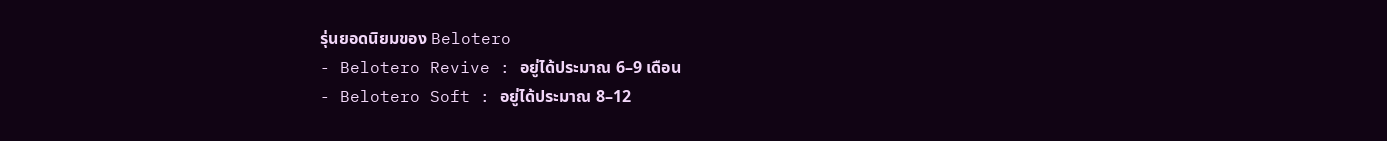รุ่นยอดนิยมของ Belotero
- Belotero Revive : อยู่ได้ประมาณ 6–9 เดือน
- Belotero Soft : อยู่ได้ประมาณ 8–12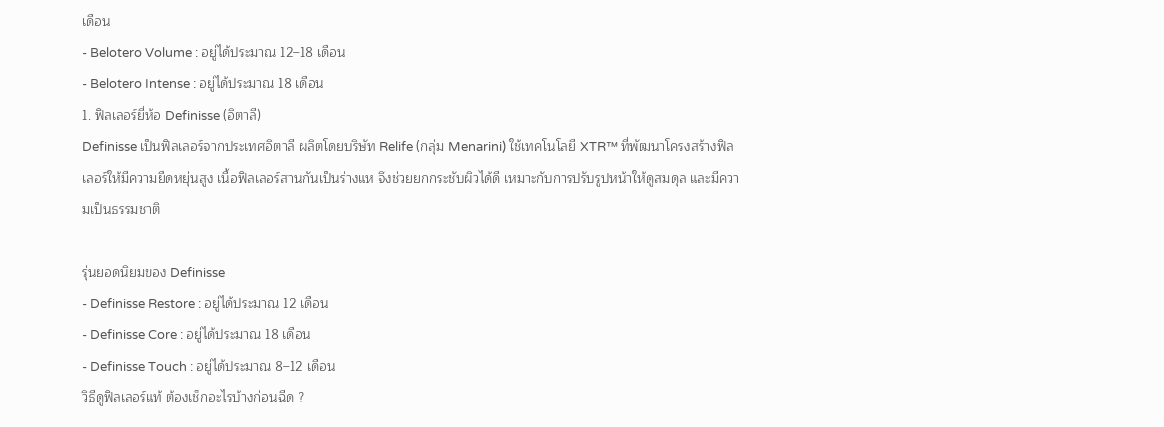เดือน
- Belotero Volume : อยู่ได้ประมาณ 12–18 เดือน
- Belotero Intense : อยู่ได้ประมาณ 18 เดือน
1. ฟิลเลอร์ยี่ห้อ Definisse (อิตาลี)
Definisse เป็นฟิลเลอร์จากประเทศอิตาลี ผลิตโดยบริษัท Relife (กลุ่ม Menarini) ใช้เทคโนโลยี XTR™ ที่พัฒนาโครงสร้างฟิลเลอร์ให้มีความยืดหยุ่นสูง เนื้อฟิลเลอร์สานกันเป็นร่างแห จึงช่วยยกกระชับผิวได้ดี เหมาะกับการปรับรูปหน้าให้ดูสมดุล และมีความเป็นธรรมชาติ

รุ่นยอดนิยมของ Definisse
- Definisse Restore : อยู่ได้ประมาณ 12 เดือน
- Definisse Core : อยู่ได้ประมาณ 18 เดือน
- Definisse Touch : อยู่ได้ประมาณ 8–12 เดือน
วิธีดูฟิลเลอร์แท้ ต้องเช็กอะไรบ้างก่อนฉีด ?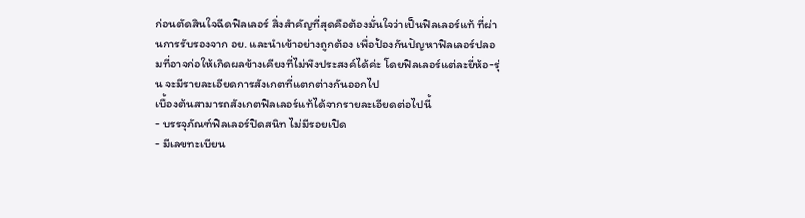ก่อนตัดสินใจฉีดฟิลเลอร์ สิ่งสำคัญที่สุดคือต้องมั่นใจว่าเป็นฟิลเลอร์แท้ ที่ผ่านการรับรองจาก อย. และนำเข้าอย่างถูกต้อง เพื่อป้องกันปัญหาฟิลเลอร์ปลอมที่อาจก่อให้เกิดผลข้างเคียงที่ไม่พึงประสงค์ได้ค่ะ โดยฟิลเลอร์แต่ละยี่ห้อ-รุ่น จะมีรายละเอียดการสังเกตที่แตกต่างกันออกไป
เบื้องต้นสามารถสังเกตฟิลเลอร์แท้ได้จากรายละเอียดต่อไปนี้
- บรรจุภัณฑ์ฟิลเลอร์ปิดสนิท ไม่มีรอยเปิด
- มีเลขทะเบียน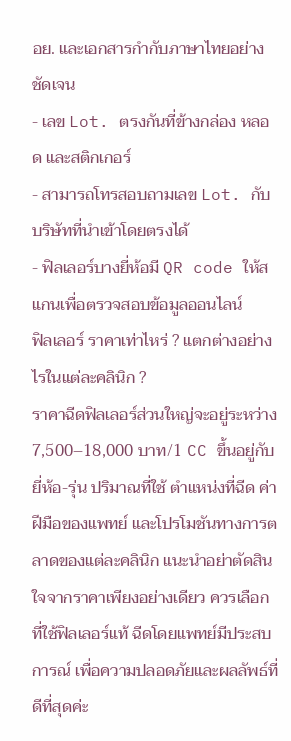อย. และเอกสารกำกับภาษาไทยอย่างชัดเจน
- เลข Lot. ตรงกันที่ข้างกล่อง หลอด และสติกเกอร์
- สามารถโทรสอบถามเลข Lot. กับบริษัทที่นำเข้าโดยตรงได้
- ฟิลเลอร์บางยี่ห้อมี QR code ให้สแกนเพื่อตรวจสอบข้อมูลออนไลน์
ฟิลเลอร์ ราคาเท่าไหร่ ? แตกต่างอย่างไรในแต่ละคลินิก ?
ราคาฉีดฟิลเลอร์ส่วนใหญ่จะอยู่ระหว่าง 7,500–18,000 บาท/1 CC ขึ้นอยู่กับยี่ห้อ-รุ่น ปริมาณที่ใช้ ตำแหน่งที่ฉีด ค่าฝีมือของแพทย์ และโปรโมชันทางการตลาดของแต่ละคลินิก แนะนำอย่าตัดสินใจจากราคาเพียงอย่างเดียว ควรเลือกที่ใช้ฟิลเลอร์แท้ ฉีดโดยแพทย์มีประสบการณ์ เพื่อความปลอดภัยและผลลัพธ์ที่ดีที่สุดค่ะ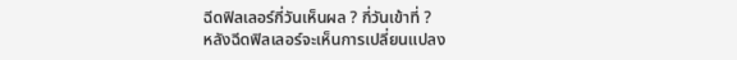ฉีดฟิลเลอร์กี่วันเห็นผล ? กี่วันเข้าที่ ?
หลังฉีดฟิลเลอร์จะเห็นการเปลี่ยนแปลง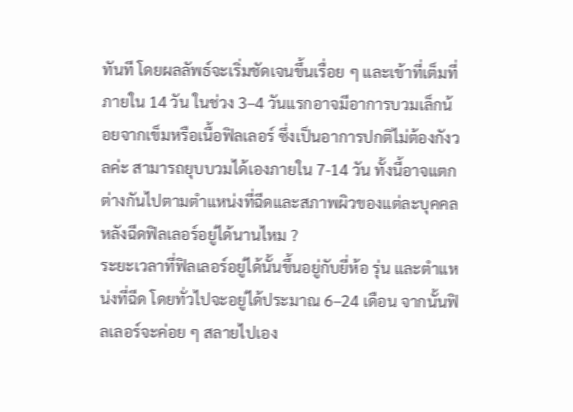ทันที โดยผลลัพธ์จะเริ่มชัดเจนขึ้นเรื่อย ๆ และเข้าที่เต็มที่ภายใน 14 วัน ในช่วง 3–4 วันแรกอาจมีอาการบวมเล็กน้อยจากเข็มหรือเนื้อฟิลเลอร์ ซึ่งเป็นอาการปกติไม่ต้องกังวลค่ะ สามารถยุบบวมได้เองภายใน 7-14 วัน ทั้งนี้อาจแตกต่างกันไปตามตำแหน่งที่ฉีดและสภาพผิวของแต่ละบุคคล
หลังฉีดฟิลเลอร์อยู่ได้นานไหม ?
ระยะเวลาที่ฟิลเลอร์อยู่ได้นั้นขึ้นอยู่กับยี่ห้อ รุ่น และตำแหน่งที่ฉีด โดยทั่วไปจะอยู่ได้ประมาณ 6–24 เดือน จากนั้นฟิลเลอร์จะค่อย ๆ สลายไปเอง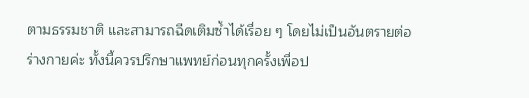ตามธรรมชาติ และสามารถฉีดเติมซ้ำได้เรื่อย ๆ โดยไม่เป็นอันตรายต่อร่างกายค่ะ ทั้งนี้ควรปรึกษาแพทย์ก่อนทุกครั้งเพื่อป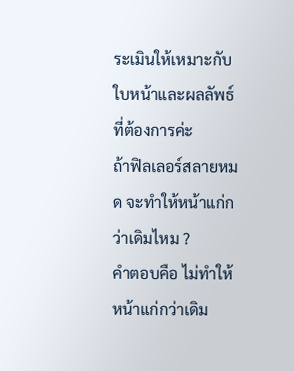ระเมินให้เหมาะกับใบหน้าและผลลัพธ์ที่ต้องการค่ะ
ถ้าฟิลเลอร์สลายหมด จะทำให้หน้าแก่กว่าเดิมไหม ?
คำตอบคือ ไม่ทำให้หน้าแก่กว่าเดิม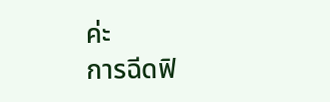ค่ะ
การฉีดฟิ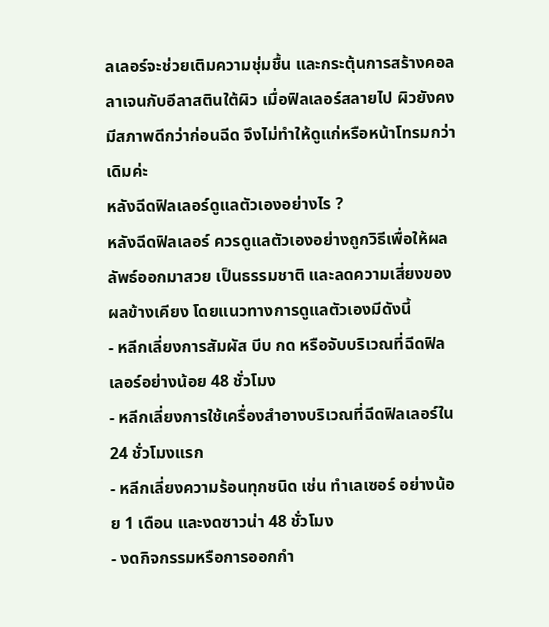ลเลอร์จะช่วยเติมความชุ่มชื้น และกระตุ้นการสร้างคอลลาเจนกับอีลาสตินใต้ผิว เมื่อฟิลเลอร์สลายไป ผิวยังคงมีสภาพดีกว่าก่อนฉีด จึงไม่ทำให้ดูแก่หรือหน้าโทรมกว่าเดิมค่ะ
หลังฉีดฟิลเลอร์ดูแลตัวเองอย่างไร ?
หลังฉีดฟิลเลอร์ ควรดูแลตัวเองอย่างถูกวิธีเพื่อให้ผลลัพธ์ออกมาสวย เป็นธรรมชาติ และลดความเสี่ยงของผลข้างเคียง โดยแนวทางการดูแลตัวเองมีดังนี้
- หลีกเลี่ยงการสัมผัส บีบ กด หรือจับบริเวณที่ฉีดฟิลเลอร์อย่างน้อย 48 ชั่วโมง
- หลีกเลี่ยงการใช้เครื่องสำอางบริเวณที่ฉีดฟิลเลอร์ใน 24 ชั่วโมงแรก
- หลีกเลี่ยงความร้อนทุกชนิด เช่น ทำเลเซอร์ อย่างน้อย 1 เดือน และงดซาวน่า 48 ชั่วโมง
- งดกิจกรรมหรือการออกกำ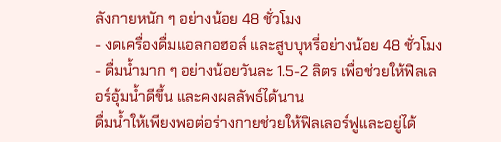ลังกายหนัก ๆ อย่างน้อย 48 ชั่วโมง
- งดเครื่องดื่มแอลกอฮอล์ และสูบบุหรี่อย่างน้อย 48 ชั่วโมง
- ดื่มน้ำมาก ๆ อย่างน้อยวันละ 1.5-2 ลิตร เพื่อช่วยให้ฟิลเลอร์อุ้มน้ำดีขึ้น และคงผลลัพธ์ได้นาน
ดื่มน้ำให้เพียงพอต่อร่างกายช่วยให้ฟิลเลอร์ฟูและอยู่ได้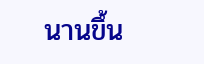นานขึ้น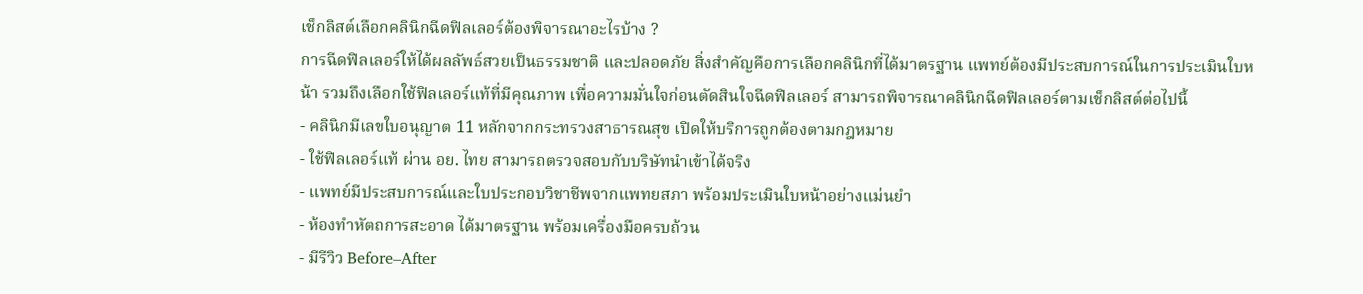เช็กลิสต์เลือกคลินิกฉีดฟิลเลอร์ต้องพิจารณาอะไรบ้าง ?
การฉีดฟิลเลอร์ให้ได้ผลลัพธ์สวยเป็นธรรมชาติ และปลอดภัย สิ่งสำคัญคือการเลือกคลินิกที่ได้มาตรฐาน แพทย์ต้องมีประสบการณ์ในการประเมินใบหน้า รวมถึงเลือกใช้ฟิลเลอร์แท้ที่มีคุณภาพ เพื่อความมั่นใจก่อนตัดสินใจฉีดฟิลเลอร์ สามารถพิจารณาคลินิกฉีดฟิลเลอร์ตามเช็กลิสต์ต่อไปนี้
- คลินิกมีเลขใบอนุญาต 11 หลักจากกระทรวงสาธารณสุข เปิดให้บริการถูกต้องตามกฎหมาย
- ใช้ฟิลเลอร์แท้ ผ่าน อย. ไทย สามารถตรวจสอบกับบริษัทนำเข้าได้จริง
- แพทย์มีประสบการณ์และใบประกอบวิชาชีพจากแพทยสภา พร้อมประเมินใบหน้าอย่างแม่นยำ
- ห้องทำหัตถการสะอาด ได้มาตรฐาน พร้อมเครื่องมือครบถ้วน
- มีรีวิว Before–After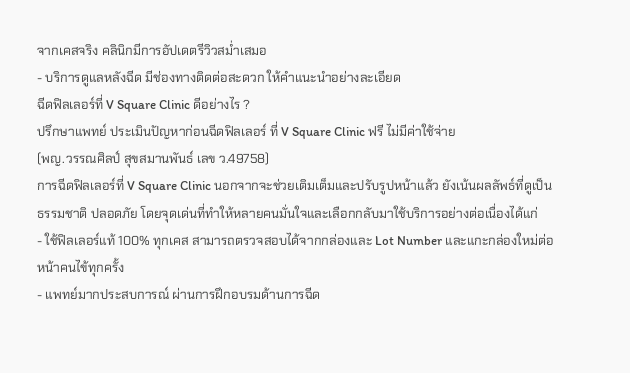จากเคสจริง คลินิกมีการอัปเดตรีวิวสม่ำเสมอ
- บริการดูแลหลังฉีด มีช่องทางติดต่อสะดวก ให้คำแนะนำอย่างละเอียด
ฉีดฟิลเลอร์ที่ V Square Clinic ดีอย่างไร ?
ปรึกษาแพทย์ ประเมินปัญหาก่อนฉีดฟิลเลอร์ ที่ V Square Clinic ฟรี ไม่มีค่าใช้จ่าย
(พญ.วรรณศิลป์ สุขสมานพันธ์ เลข ว.49758)
การฉีดฟิลเลอร์ที่ V Square Clinic นอกจากจะช่วยเติมเต็มและปรับรูปหน้าแล้ว ยังเน้นผลลัพธ์ที่ดูเป็นธรรมชาติ ปลอดภัย โดยจุดเด่นที่ทำให้หลายคนมั่นใจและเลือกกลับมาใช้บริการอย่างต่อเนื่องได้แก่
- ใช้ฟิลเลอร์แท้ 100% ทุกเคส สามารถตรวจสอบได้จากกล่องและ Lot Number และแกะกล่องใหม่ต่อหน้าคนไข้ทุกครั้ง
- แพทย์มากประสบการณ์ ผ่านการฝึกอบรมด้านการฉีด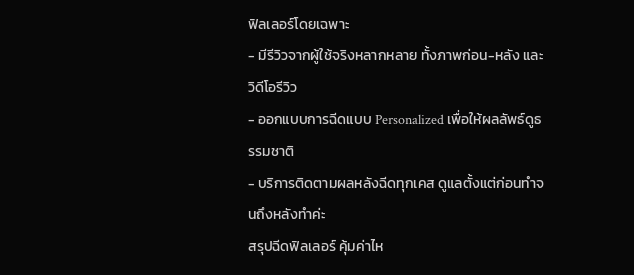ฟิลเลอร์โดยเฉพาะ
- มีรีวิวจากผู้ใช้จริงหลากหลาย ทั้งภาพก่อน-หลัง และวิดีโอรีวิว
- ออกแบบการฉีดแบบ Personalized เพื่อให้ผลลัพธ์ดูธรรมชาติ
- บริการติดตามผลหลังฉีดทุกเคส ดูแลตั้งแต่ก่อนทำจนถึงหลังทำค่ะ
สรุปฉีดฟิลเลอร์ คุ้มค่าไห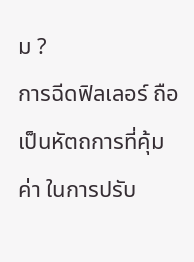ม ?
การฉีดฟิลเลอร์ ถือเป็นหัตถการที่คุ้มค่า ในการปรับ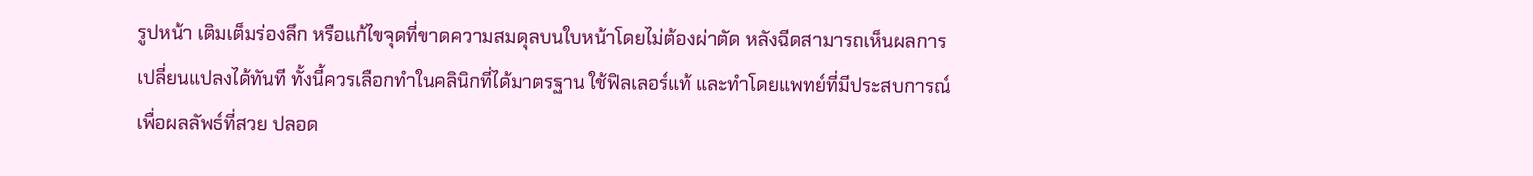รูปหน้า เติมเต็มร่องลึก หรือแก้ไขจุดที่ขาดความสมดุลบนใบหน้าโดยไม่ต้องผ่าตัด หลังฉีดสามารถเห็นผลการเปลี่ยนแปลงได้ทันที ทั้งนี้ควรเลือกทำในคลินิกที่ได้มาตรฐาน ใช้ฟิลเลอร์แท้ และทำโดยแพทย์ที่มีประสบการณ์ เพื่อผลลัพธ์ที่สวย ปลอด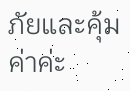ภัยและคุ้มค่าค่ะ